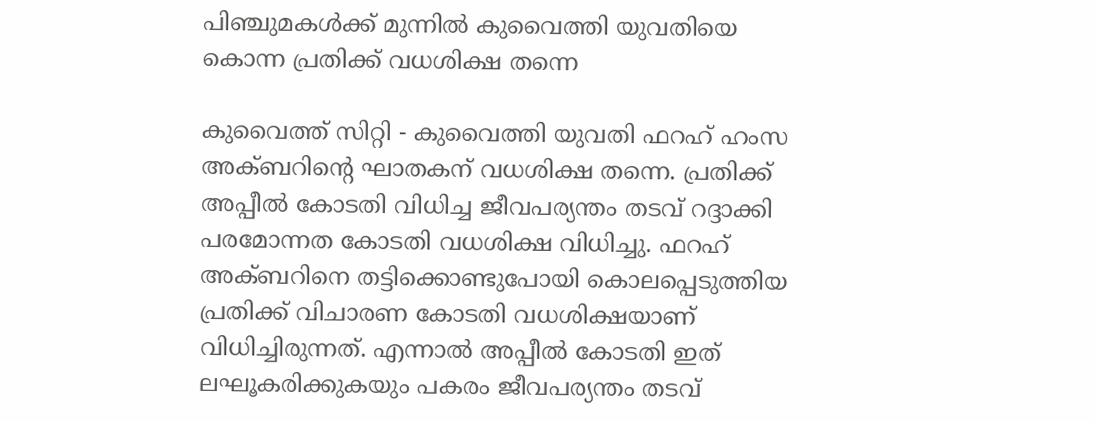പിഞ്ചുമകള്‍ക്ക് മുന്നില്‍ കുവൈത്തി യുവതിയെ കൊന്ന പ്രതിക്ക് വധശിക്ഷ തന്നെ

കുവൈത്ത് സിറ്റി - കുവൈത്തി യുവതി ഫറഹ് ഹംസ അക്ബറിന്റെ ഘാതകന് വധശിക്ഷ തന്നെ. പ്രതിക്ക് അപ്പീല്‍ കോടതി വിധിച്ച ജീവപര്യന്തം തടവ് റദ്ദാക്കി പരമോന്നത കോടതി വധശിക്ഷ വിധിച്ചു. ഫറഹ് അക്ബറിനെ തട്ടിക്കൊണ്ടുപോയി കൊലപ്പെടുത്തിയ പ്രതിക്ക് വിചാരണ കോടതി വധശിക്ഷയാണ് വിധിച്ചിരുന്നത്. എന്നാല്‍ അപ്പീല്‍ കോടതി ഇത് ലഘൂകരിക്കുകയും പകരം ജീവപര്യന്തം തടവ്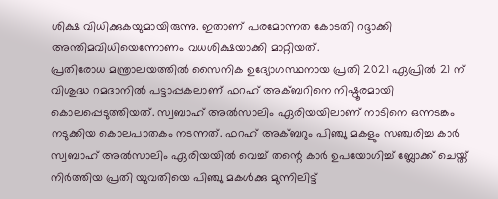ശിക്ഷ വിധിക്കുകയുമായിരുന്നു. ഇതാണ് പരമോന്നത കോടതി റദ്ദാക്കി അന്തിമവിധിയെന്നോണം വധശിക്ഷയാക്കി മാറ്റിയത്.
പ്രതിരോധ മന്ത്രാലയത്തില്‍ സൈനിക ഉദ്യോഗസ്ഥനായ പ്രതി 2021 ഏപ്രില്‍ 21 ന് വിശുദ്ധ റമദാനില്‍ പട്ടാപ്പകലാണ് ഫറഹ് അക്ബറിനെ നിഷ്ഠൂരമായി കൊലപ്പെടുത്തിയത്. സ്വബാഹ് അല്‍സാലിം ഏരിയയിലാണ് നാടിനെ ഒന്നടങ്കം നടുക്കിയ കൊലപാതകം നടന്നത്. ഫറഹ് അക്ബറും പിഞ്ചു മകളും സഞ്ചരിച്ച കാര്‍ സ്വബാഹ് അല്‍സാലിം ഏരിയയില്‍ വെച്ച് തന്റെ കാര്‍ ഉപയോഗിച്ച് ബ്ലോക്ക് ചെയ്ത് നിര്‍ത്തിയ പ്രതി യുവതിയെ പിഞ്ചു മകള്‍ക്കു മുന്നിലിട്ട്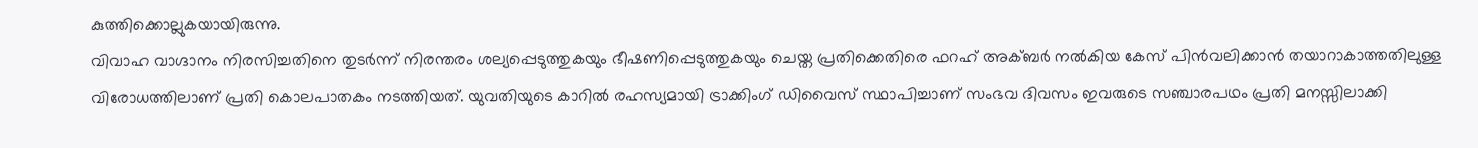കുത്തിക്കൊല്ലുകയായിരുന്നു.
വിവാഹ വാഗ്ദാനം നിരസിച്ചതിനെ തുടര്‍ന്ന് നിരന്തരം ശല്യപ്പെടുത്തുകയും ഭീഷണിപ്പെടുത്തുകയും ചെയ്ത പ്രതിക്കെതിരെ ഫറഹ് അക്ബര്‍ നല്‍കിയ കേസ് പിന്‍വലിക്കാന്‍ തയാറാകാത്തതിലുള്ള വിരോധത്തിലാണ് പ്രതി കൊലപാതകം നടത്തിയത്. യുവതിയുടെ കാറില്‍ രഹസ്യമായി ട്രാക്കിംഗ് ഡിവൈസ് സ്ഥാപിച്ചാണ് സംഭവ ദിവസം ഇവരുടെ സഞ്ചാരപഥം പ്രതി മനസ്സിലാക്കി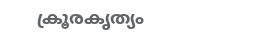ക്രൂരകൃത്യം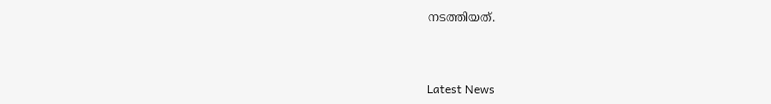നടത്തിയത്.



Latest News